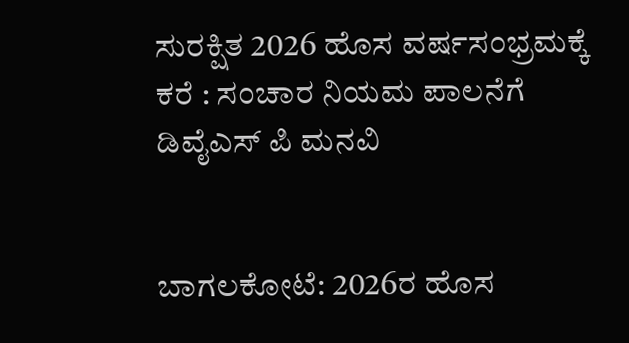ಸುರಕ್ಷಿತ 2026 ಹೊಸ ವರ್ಷಸಂಭ್ರಮಕ್ಕೆ ಕರೆ : ಸಂಚಾರ ನಿಯಮ ಪಾಲನೆಗೆ ಡಿವೈಎಸ್ ಪಿ ಮನವಿ


ಬಾಗಲಕೋಟೆ: 2026ರ ಹೊಸ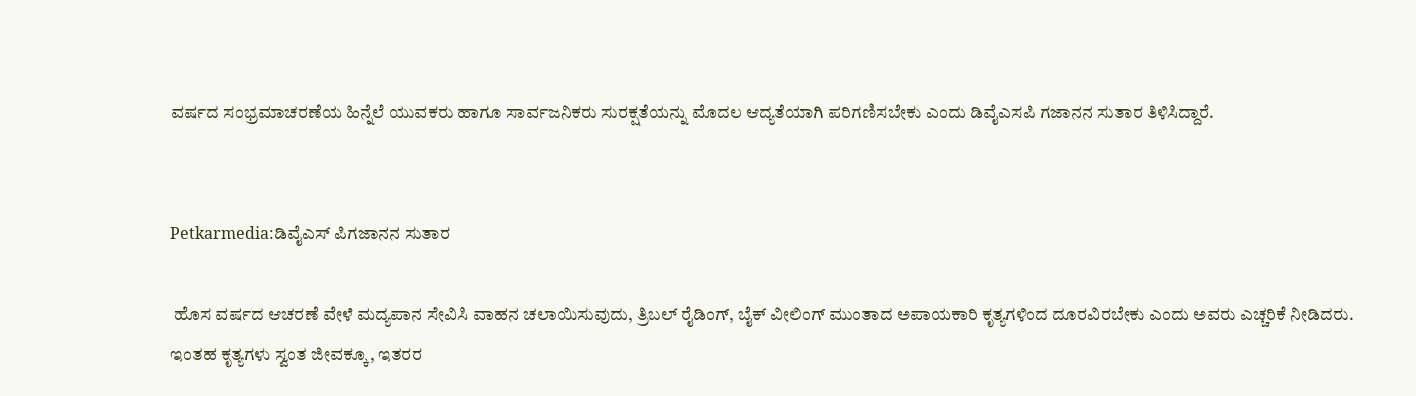ವರ್ಷದ ಸಂಭ್ರಮಾಚರಣೆಯ ಹಿನ್ನೆಲೆ ಯುವಕರು ಹಾಗೂ ಸಾರ್ವಜನಿಕರು ಸುರಕ್ಷತೆಯನ್ನು ಮೊದಲ ಆದ್ಯತೆಯಾಗಿ ಪರಿಗಣಿಸಬೇಕು ಎಂದು ಡಿವೈಎಸಪಿ ಗಜಾನನ ಸುತಾರ ತಿಳಿಸಿದ್ದಾರೆ.


Petkarmedia:ಡಿವೈಎಸ್ ಪಿಗಜಾನನ ಸುತಾರ

 ಹೊಸ ವರ್ಷದ ಆಚರಣೆ ವೇಳೆ ಮದ್ಯಪಾನ ಸೇವಿಸಿ ವಾಹನ ಚಲಾಯಿಸುವುದು, ತ್ರಿಬಲ್ ರೈಡಿಂಗ್, ಬೈಕ್ ವೀಲಿಂಗ್‌ ಮುಂತಾದ ಅಪಾಯಕಾರಿ ಕೃತ್ಯಗಳಿಂದ ದೂರವಿರಬೇಕು ಎಂದು ಅವರು ಎಚ್ಚರಿಕೆ ನೀಡಿದರು. ಇಂತಹ ಕೃತ್ಯಗಳು ಸ್ವಂತ ಜೀವಕ್ಕೂ, ಇತರರ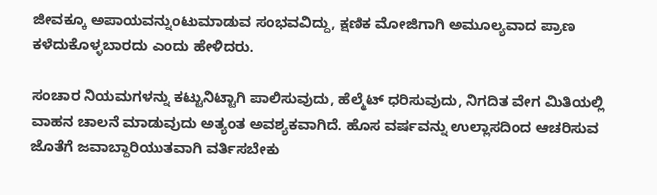ಜೀವಕ್ಕೂ ಅಪಾಯವನ್ನುಂಟುಮಾಡುವ ಸಂಭವವಿದ್ದು, ಕ್ಷಣಿಕ ಮೋಜಿಗಾಗಿ ಅಮೂಲ್ಯವಾದ ಪ್ರಾಣ ಕಳೆದುಕೊಳ್ಳಬಾರದು ಎಂದು ಹೇಳಿದರು.

ಸಂಚಾರ ನಿಯಮಗಳನ್ನು ಕಟ್ಟುನಿಟ್ಟಾಗಿ ಪಾಲಿಸುವುದು, ಹೆಲ್ಮೆಟ್ ಧರಿಸುವುದು, ನಿಗದಿತ ವೇಗ ಮಿತಿಯಲ್ಲಿ ವಾಹನ ಚಾಲನೆ ಮಾಡುವುದು ಅತ್ಯಂತ ಅವಶ್ಯಕವಾಗಿದೆ. ಹೊಸ ವರ್ಷವನ್ನು ಉಲ್ಲಾಸದಿಂದ ಆಚರಿಸುವ ಜೊತೆಗೆ ಜವಾಬ್ದಾರಿಯುತವಾಗಿ ವರ್ತಿಸಬೇಕು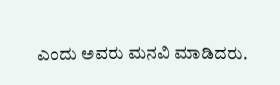ಎಂದು ಅವರು ಮನವಿ ಮಾಡಿದರು.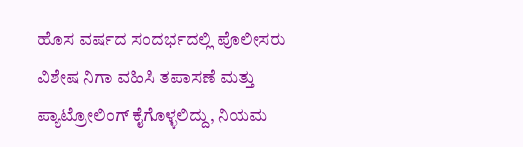ಹೊಸ ವರ್ಷದ ಸಂದರ್ಭದಲ್ಲಿ ಪೊಲೀಸರು ವಿಶೇಷ ನಿಗಾ ವಹಿಸಿ ತಪಾಸಣೆ ಮತ್ತು ಪ್ಯಾಟ್ರೋಲಿಂಗ್ ಕೈಗೊಳ್ಳಲಿದ್ದು, ನಿಯಮ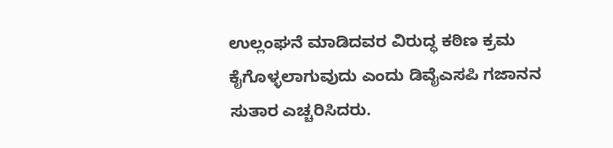ಉಲ್ಲಂಘನೆ ಮಾಡಿದವರ ವಿರುದ್ಧ ಕಠಿಣ ಕ್ರಮ ಕೈಗೊಳ್ಳಲಾಗುವುದು ಎಂದು ಡಿವೈಎಸಪಿ ಗಜಾನನ ಸುತಾರ ಎಚ್ಚರಿಸಿದರು.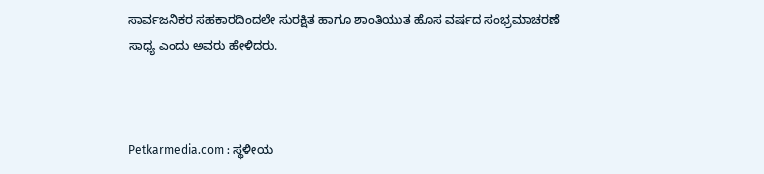ಸಾರ್ವಜನಿಕರ ಸಹಕಾರದಿಂದಲೇ ಸುರಕ್ಷಿತ ಹಾಗೂ ಶಾಂತಿಯುತ ಹೊಸ ವರ್ಷದ ಸಂಭ್ರಮಾಚರಣೆ ಸಾಧ್ಯ ಎಂದು ಅವರು ಹೇಳಿದರು.



Petkarmedia.com : ಸ್ಥಳೀಯ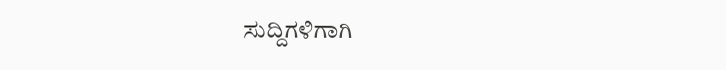ಸುದ್ದಿಗಳಿಗಾಗಿ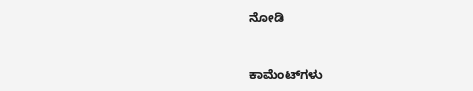ನೋಡಿ


ಕಾಮೆಂಟ್‌ಗಳು